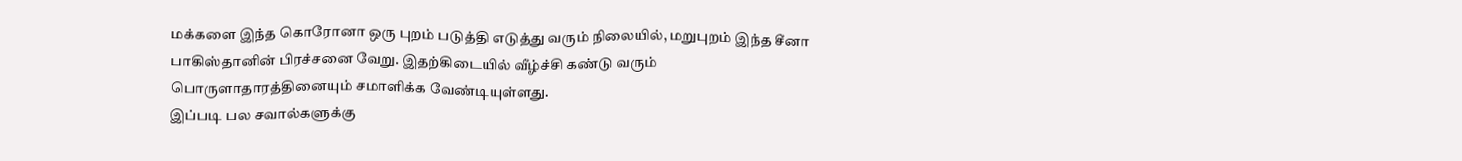மக்களை இந்த கொரோனா ஒரு புறம் படுத்தி எடுத்து வரும் நிலையில், மறுபுறம் இந்த சீனா பாகிஸ்தானின் பிரச்சனை வேறு. இதற்கிடையில் வீழ்ச்சி கண்டு வரும் பொருளாதாரத்தினையும் சமாளிக்க வேண்டியுள்ளது.
இப்படி பல சவால்களுக்கு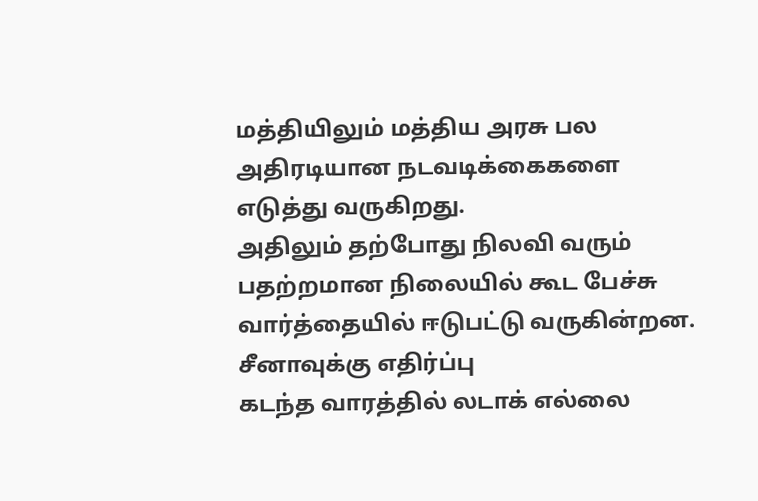மத்தியிலும் மத்திய அரசு பல அதிரடியான நடவடிக்கைகளை எடுத்து வருகிறது.
அதிலும் தற்போது நிலவி வரும் பதற்றமான நிலையில் கூட பேச்சு வார்த்தையில் ஈடுபட்டு வருகின்றன.
சீனாவுக்கு எதிர்ப்பு
கடந்த வாரத்தில் லடாக் எல்லை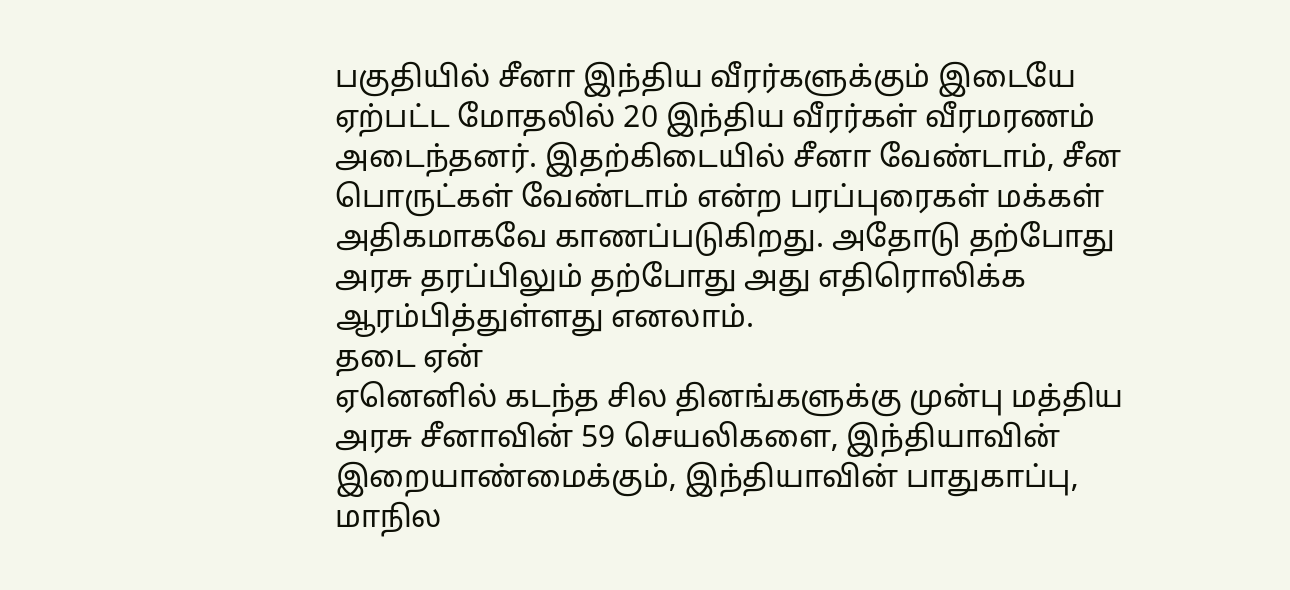பகுதியில் சீனா இந்திய வீரர்களுக்கும் இடையே ஏற்பட்ட மோதலில் 20 இந்திய வீரர்கள் வீரமரணம் அடைந்தனர். இதற்கிடையில் சீனா வேண்டாம், சீன பொருட்கள் வேண்டாம் என்ற பரப்புரைகள் மக்கள் அதிகமாகவே காணப்படுகிறது. அதோடு தற்போது அரசு தரப்பிலும் தற்போது அது எதிரொலிக்க ஆரம்பித்துள்ளது எனலாம்.
தடை ஏன்
ஏனெனில் கடந்த சில தினங்களுக்கு முன்பு மத்திய அரசு சீனாவின் 59 செயலிகளை, இந்தியாவின் இறையாண்மைக்கும், இந்தியாவின் பாதுகாப்பு, மாநில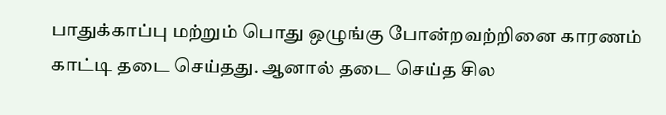பாதுக்காப்பு மற்றும் பொது ஒழுங்கு போன்றவற்றினை காரணம் காட்டி தடை செய்தது. ஆனால் தடை செய்த சில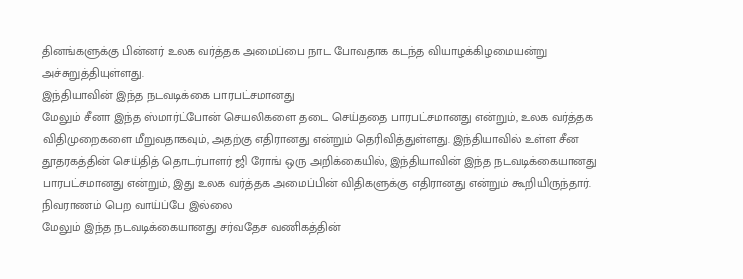தினங்களுக்கு பின்னர் உலக வர்த்தக அமைப்பை நாட போவதாக கடந்த வியாழக்கிழமையன்று அச்சுறுத்தியுள்ளது.
இந்தியாவின் இந்த நடவடிக்கை பாரபட்சமானது
மேலும் சீனா இந்த ஸ்மார்ட்போன் செயலிகளை தடை செய்ததை பாரபட்சமானது என்றும், உலக வர்த்தக விதிமுறைகளை மீறுவதாகவும், அதற்கு எதிரானது என்றும் தெரிவித்துள்ளது. இந்தியாவில் உள்ள சீன தூதரகத்தின் செய்தித் தொடர்பாளர் ஜி ரோங் ஒரு அறிக்கையில், இந்தியாவின் இந்த நடவடிக்கையானது பாரபட்சமானது என்றும், இது உலக வர்த்தக அமைப்பின் விதிகளுக்கு எதிரானது என்றும் கூறியிருந்தார்.
நிவராணம் பெற வாய்ப்பே இல்லை
மேலும் இந்த நடவடிக்கையானது சர்வதேச வணிகத்தின்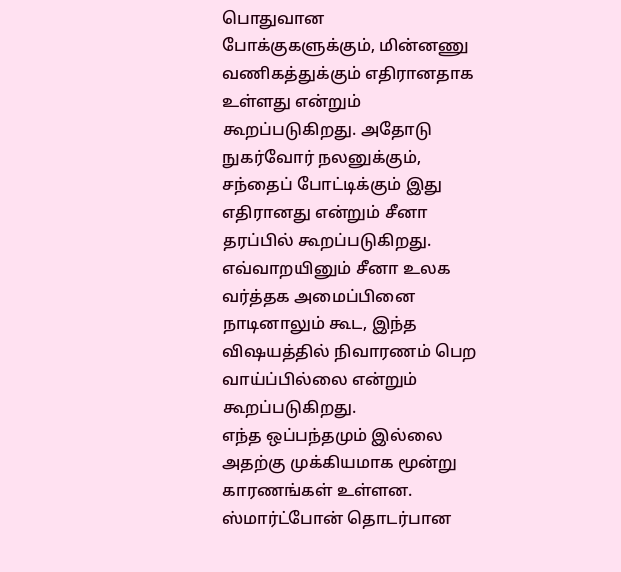பொதுவான போக்குகளுக்கும், மின்னணு வணிகத்துக்கும் எதிரானதாக உள்ளது என்றும் கூறப்படுகிறது. அதோடு நுகர்வோர் நலனுக்கும், சந்தைப் போட்டிக்கும் இது எதிரானது என்றும் சீனா தரப்பில் கூறப்படுகிறது. எவ்வாறயினும் சீனா உலக வர்த்தக அமைப்பினை நாடினாலும் கூட, இந்த விஷயத்தில் நிவாரணம் பெற வாய்ப்பில்லை என்றும் கூறப்படுகிறது.
எந்த ஒப்பந்தமும் இல்லை
அதற்கு முக்கியமாக மூன்று காரணங்கள் உள்ளன. ஸ்மார்ட்போன் தொடர்பான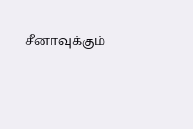சீனாவுக்கும்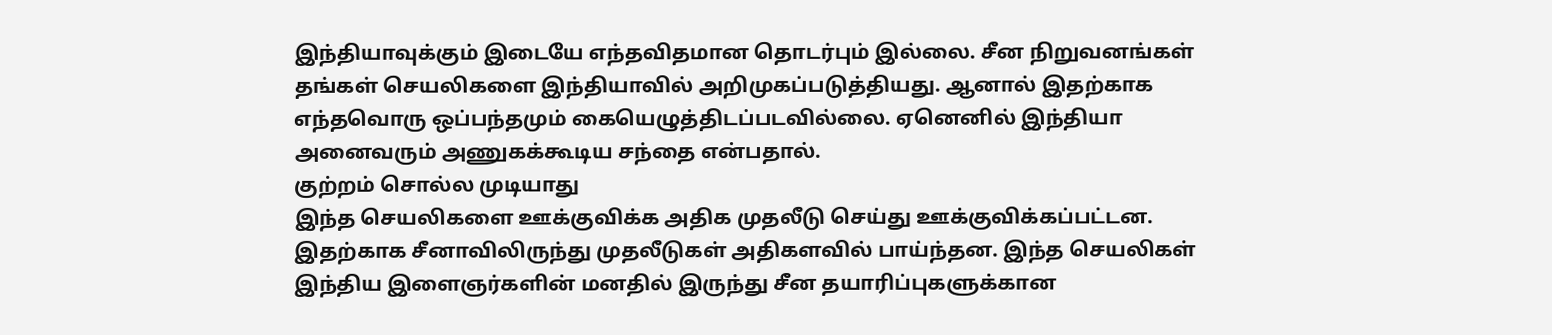இந்தியாவுக்கும் இடையே எந்தவிதமான தொடர்பும் இல்லை. சீன நிறுவனங்கள் தங்கள் செயலிகளை இந்தியாவில் அறிமுகப்படுத்தியது. ஆனால் இதற்காக எந்தவொரு ஒப்பந்தமும் கையெழுத்திடப்படவில்லை. ஏனெனில் இந்தியா அனைவரும் அணுகக்கூடிய சந்தை என்பதால்.
குற்றம் சொல்ல முடியாது
இந்த செயலிகளை ஊக்குவிக்க அதிக முதலீடு செய்து ஊக்குவிக்கப்பட்டன. இதற்காக சீனாவிலிருந்து முதலீடுகள் அதிகளவில் பாய்ந்தன. இந்த செயலிகள் இந்திய இளைஞர்களின் மனதில் இருந்து சீன தயாரிப்புகளுக்கான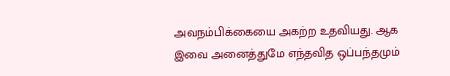அவநம்பிக்கையை அகற்ற உதவியது. ஆக இவை அனைத்துமே எந்தவித ஒப்பந்தமும்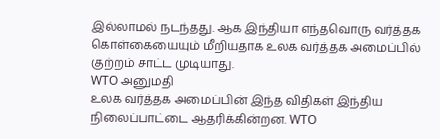இல்லாமல் நடந்தது. ஆக இந்தியா எந்தவொரு வர்த்தக கொள்கையையும் மீறியதாக உலக வர்த்தக அமைப்பில் குற்றம் சாட்ட முடியாது.
WTO அனுமதி
உலக வர்த்தக அமைப்பின் இந்த விதிகள் இந்திய நிலைப்பாட்டை ஆதரிக்கின்றன. WTO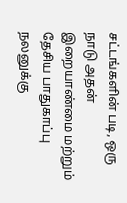சட்டங்களின் படி, ஒரு நாடு அதன் இறையாண்மை மற்றும் தேசிய பாதுகாப்பு நலனுக்கு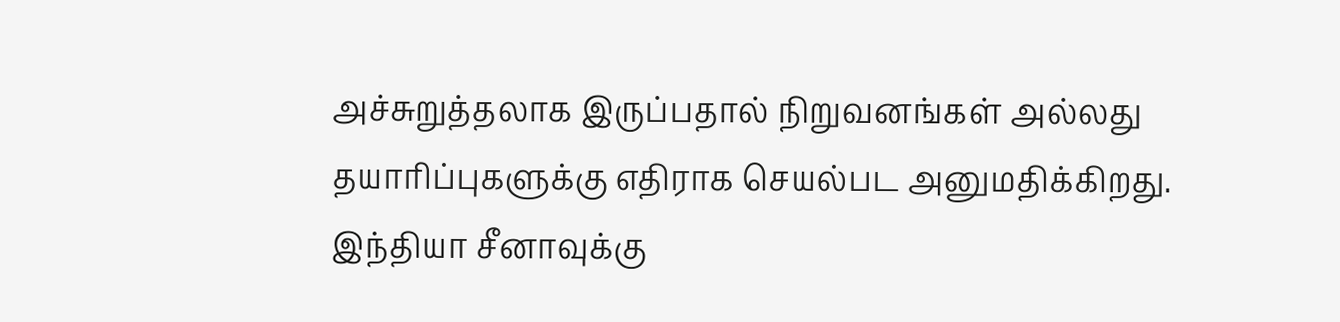அச்சுறுத்தலாக இருப்பதால் நிறுவனங்கள் அல்லது தயாரிப்புகளுக்கு எதிராக செயல்பட அனுமதிக்கிறது.
இந்தியா சீனாவுக்கு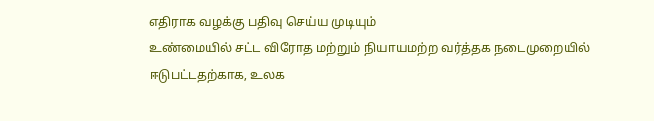எதிராக வழக்கு பதிவு செய்ய முடியும்
உண்மையில் சட்ட விரோத மற்றும் நியாயமற்ற வர்த்தக நடைமுறையில் ஈடுபட்டதற்காக, உலக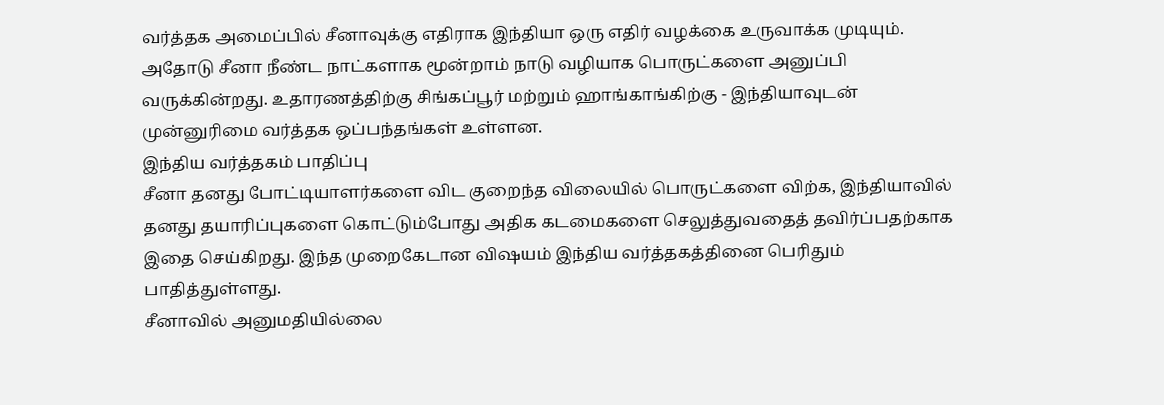வர்த்தக அமைப்பில் சீனாவுக்கு எதிராக இந்தியா ஒரு எதிர் வழக்கை உருவாக்க முடியும். அதோடு சீனா நீண்ட நாட்களாக மூன்றாம் நாடு வழியாக பொருட்களை அனுப்பி வருக்கின்றது. உதாரணத்திற்கு சிங்கப்பூர் மற்றும் ஹாங்காங்கிற்கு - இந்தியாவுடன் முன்னுரிமை வர்த்தக ஒப்பந்தங்கள் உள்ளன.
இந்திய வர்த்தகம் பாதிப்பு
சீனா தனது போட்டியாளர்களை விட குறைந்த விலையில் பொருட்களை விற்க, இந்தியாவில் தனது தயாரிப்புகளை கொட்டும்போது அதிக கடமைகளை செலுத்துவதைத் தவிர்ப்பதற்காக இதை செய்கிறது. இந்த முறைகேடான விஷயம் இந்திய வர்த்தகத்தினை பெரிதும் பாதித்துள்ளது.
சீனாவில் அனுமதியில்லை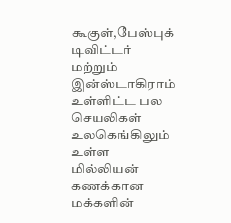கூகுள்,பேஸ்புக் டிவிட்டர் மற்றும் இன்ஸ்டாகிராம் உள்ளிட்ட பல செயலிகள் உலகெங்கிலும் உள்ள மில்லியன் கணக்கான மக்களின்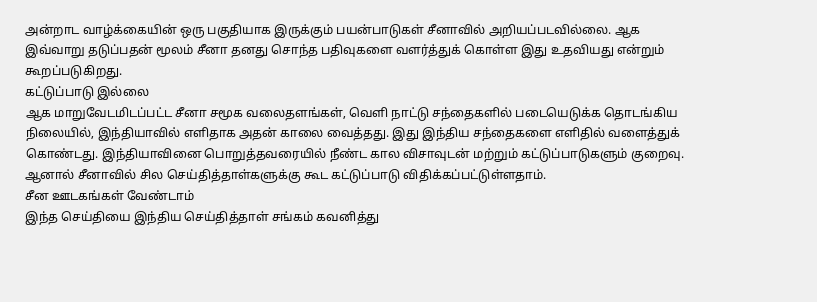அன்றாட வாழ்க்கையின் ஒரு பகுதியாக இருக்கும் பயன்பாடுகள் சீனாவில் அறியப்படவில்லை. ஆக இவ்வாறு தடுப்பதன் மூலம் சீனா தனது சொந்த பதிவுகளை வளர்த்துக் கொள்ள இது உதவியது என்றும் கூறப்படுகிறது.
கட்டுப்பாடு இல்லை
ஆக மாறுவேடமிடப்பட்ட சீனா சமூக வலைதளங்கள், வெளி நாட்டு சந்தைகளில் படையெடுக்க தொடங்கிய நிலையில், இந்தியாவில் எளிதாக அதன் காலை வைத்தது. இது இந்திய சந்தைகளை எளிதில் வளைத்துக் கொண்டது. இந்தியாவினை பொறுத்தவரையில் நீண்ட கால விசாவுடன் மற்றும் கட்டுப்பாடுகளும் குறைவு. ஆனால் சீனாவில் சில செய்தித்தாள்களுக்கு கூட கட்டுப்பாடு விதிக்கப்பட்டுள்ளதாம்.
சீன ஊடகங்கள் வேண்டாம்
இந்த செய்தியை இந்திய செய்தித்தாள் சங்கம் கவனித்து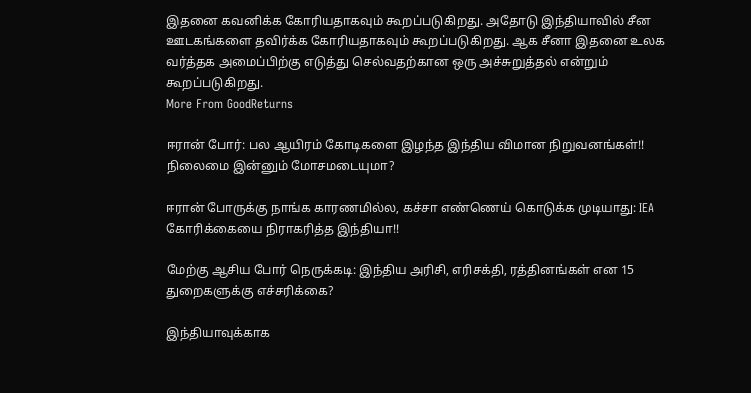இதனை கவனிக்க கோரியதாகவும் கூறப்படுகிறது. அதோடு இந்தியாவில் சீன ஊடகங்களை தவிர்க்க கோரியதாகவும் கூறப்படுகிறது. ஆக சீனா இதனை உலக வர்த்தக அமைப்பிற்கு எடுத்து செல்வதற்கான ஒரு அச்சுறுத்தல் என்றும் கூறப்படுகிறது.
More From GoodReturns

ஈரான் போர்: பல ஆயிரம் கோடிகளை இழந்த இந்திய விமான நிறுவனங்கள்!! நிலைமை இன்னும் மோசமடையுமா?

ஈரான் போருக்கு நாங்க காரணமில்ல, கச்சா எண்ணெய் கொடுக்க முடியாது: IEA கோரிக்கையை நிராகரித்த இந்தியா!!

மேற்கு ஆசிய போர் நெருக்கடி: இந்திய அரிசி, எரிசக்தி, ரத்தினங்கள் என 15 துறைகளுக்கு எச்சரிக்கை?

இந்தியாவுக்காக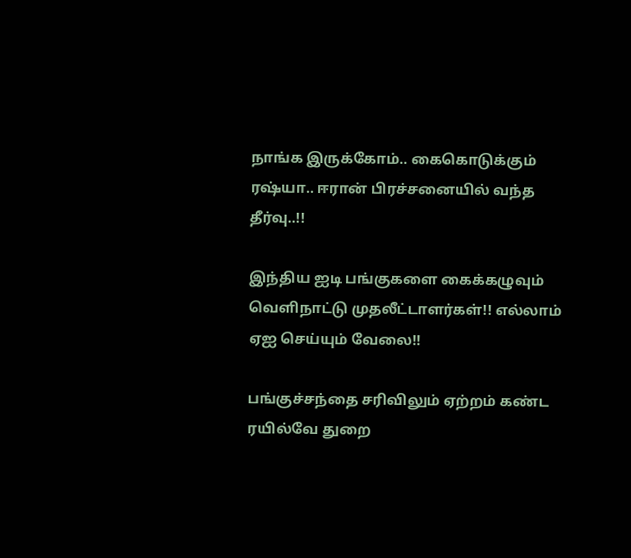நாங்க இருக்கோம்.. கைகொடுக்கும் ரஷ்யா.. ஈரான் பிரச்சனையில் வந்த தீர்வு..!!

இந்திய ஐடி பங்குகளை கைக்கழுவும் வெளிநாட்டு முதலீட்டாளர்கள்!! எல்லாம் ஏஐ செய்யும் வேலை!!

பங்குச்சந்தை சரிவிலும் ஏற்றம் கண்ட ரயில்வே துறை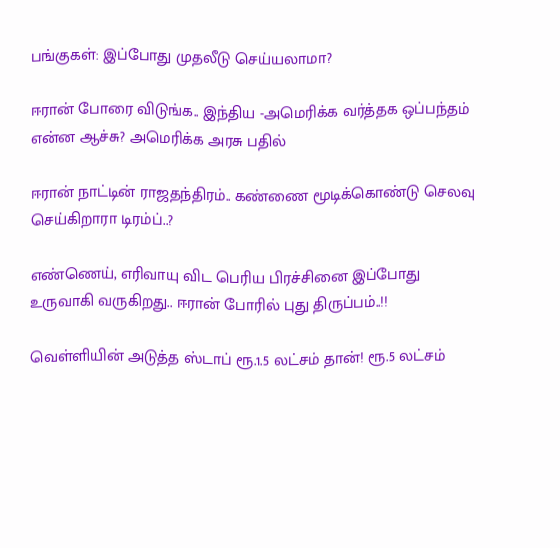பங்குகள்: இப்போது முதலீடு செய்யலாமா?

ஈரான் போரை விடுங்க.. இந்திய -அமெரிக்க வர்த்தக ஒப்பந்தம் என்ன ஆச்சு? அமெரிக்க அரசு பதில்

ஈரான் நாட்டின் ராஜதந்திரம்.. கண்ணை மூடிக்கொண்டு செலவு செய்கிறாரா டிரம்ப்..?

எண்ணெய், எரிவாயு விட பெரிய பிரச்சினை இப்போது உருவாகி வருகிறது.. ஈரான் போரில் புது திருப்பம்..!!

வெள்ளியின் அடுத்த ஸ்டாப் ரூ.1.5 லட்சம் தான்! ரூ.5 லட்சம்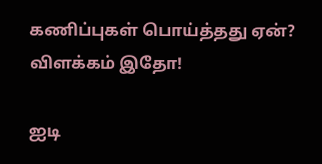கணிப்புகள் பொய்த்தது ஏன்? விளக்கம் இதோ!

ஐடி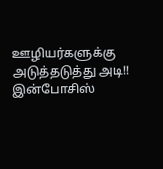ஊழியர்களுக்கு அடுத்தடுத்து அடி!! இன்போசிஸ்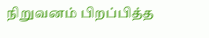நிறுவனம் பிறப்பித்த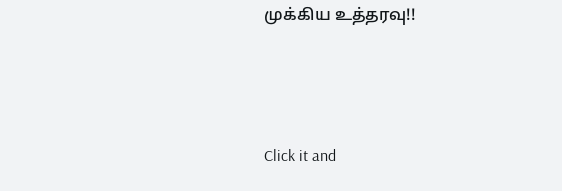முக்கிய உத்தரவு!!



Click it and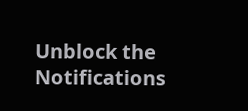Unblock the Notifications